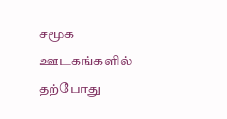சமூக ஊடகங்களில் தற்போது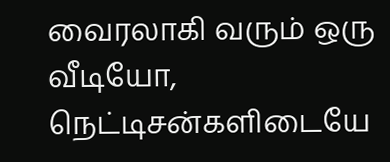வைரலாகி வரும் ஒரு வீடியோ, நெட்டிசன்களிடையே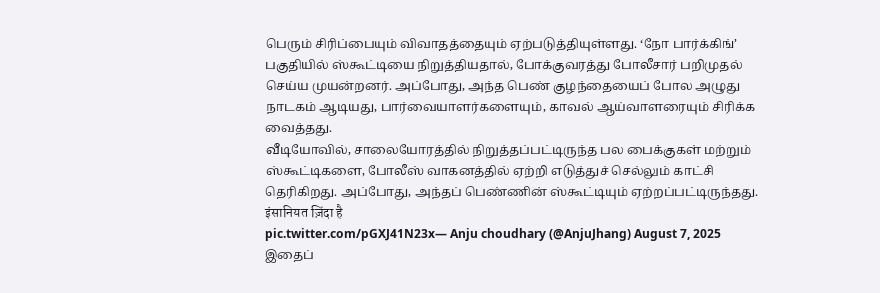பெரும் சிரிப்பையும் விவாதத்தையும் ஏற்படுத்தியுள்ளது. ‘நோ பார்க்கிங்’ பகுதியில் ஸ்கூட்டியை நிறுத்தியதால், போக்குவரத்து போலீசார் பறிமுதல் செய்ய முயன்றனர். அப்போது, அந்த பெண் குழந்தையைப் போல அழுது நாடகம் ஆடியது, பார்வையாளர்களையும், காவல் ஆய்வாளரையும் சிரிக்க வைத்தது.
வீடியோவில், சாலையோரத்தில் நிறுத்தப்பட்டிருந்த பல பைக்குகள் மற்றும் ஸ்கூட்டிகளை, போலீஸ் வாகனத்தில் ஏற்றி எடுத்துச் செல்லும் காட்சி தெரிகிறது. அப்போது, அந்தப் பெண்ணின் ஸ்கூட்டியும் ஏற்றப்பட்டிருந்தது.
इंसानियत ज़िंदा है
pic.twitter.com/pGXJ41N23x— Anju choudhary (@AnjuJhang) August 7, 2025
இதைப்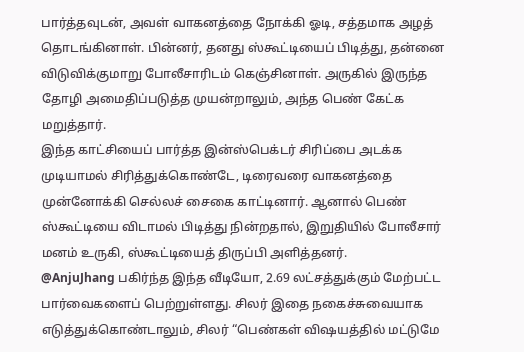பார்த்தவுடன், அவள் வாகனத்தை நோக்கி ஓடி, சத்தமாக அழத் தொடங்கினாள். பின்னர், தனது ஸ்கூட்டியைப் பிடித்து, தன்னை விடுவிக்குமாறு போலீசாரிடம் கெஞ்சினாள். அருகில் இருந்த தோழி அமைதிப்படுத்த முயன்றாலும், அந்த பெண் கேட்க மறுத்தார்.
இந்த காட்சியைப் பார்த்த இன்ஸ்பெக்டர் சிரிப்பை அடக்க முடியாமல் சிரித்துக்கொண்டே, டிரைவரை வாகனத்தை முன்னோக்கி செல்லச் சைகை காட்டினார். ஆனால் பெண் ஸ்கூட்டியை விடாமல் பிடித்து நின்றதால், இறுதியில் போலீசார் மனம் உருகி, ஸ்கூட்டியைத் திருப்பி அளித்தனர்.
@AnjuJhang பகிர்ந்த இந்த வீடியோ, 2.69 லட்சத்துக்கும் மேற்பட்ட பார்வைகளைப் பெற்றுள்ளது. சிலர் இதை நகைச்சுவையாக எடுத்துக்கொண்டாலும், சிலர் “பெண்கள் விஷயத்தில் மட்டுமே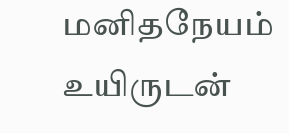மனிதநேயம் உயிருடன்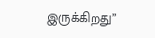இருக்கிறது”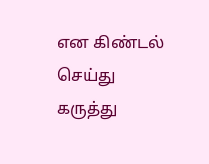என கிண்டல் செய்து கருத்து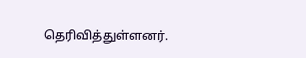தெரிவித்துள்ளனர்.